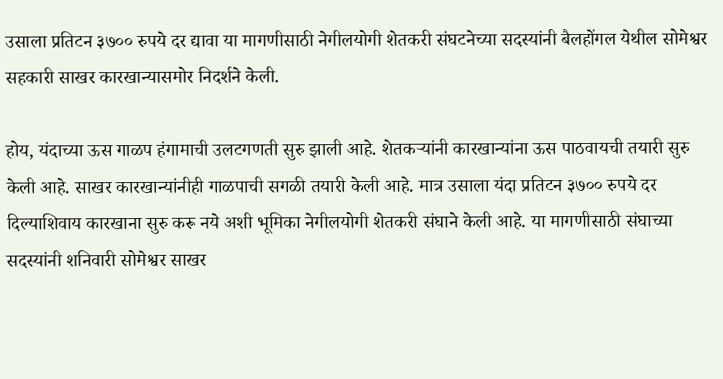उसाला प्रतिटन ३७०० रुपये दर द्यावा या मागणीसाठी नेगीलयोगी शेतकरी संघटनेच्या सदस्यांनी बैलहोंगल येथील सोमेश्वर सहकारी साखर कारखान्यासमोर निदर्शने केली.

होय, यंदाच्या ऊस गाळप हंगामाची उलटगणती सुरु झाली आहे. शेतकऱ्यांनी कारखान्यांना ऊस पाठवायची तयारी सुरु केली आहे. साखर कारखान्यांनीही गाळपाची सगळी तयारी केली आहे. मात्र उसाला यंदा प्रतिटन ३७०० रुपये दर दिल्याशिवाय कारखाना सुरु करू नये अशी भूमिका नेगीलयोगी शेतकरी संघाने केली आहे. या मागणीसाठी संघाच्या सदस्यांनी शनिवारी सोमेश्वर साखर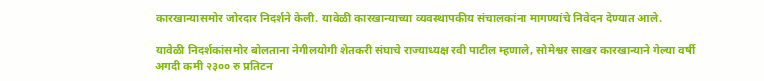कारखान्यासमोर जोरदार निदर्शने केली. यावेळी कारखान्याच्या व्यवस्थापकीय संचालकांना मागण्यांचे निवेदन देण्यात आले.

यावेळी निदर्शकांसमोर बोलताना नेगीलयोगी शेतकरी संघाचे राज्याध्यक्ष रवी पाटील म्हणाले, सोमेश्वर साखर कारखान्याने गेल्या वर्षी अगदी कमी २३०० रु प्रतिटन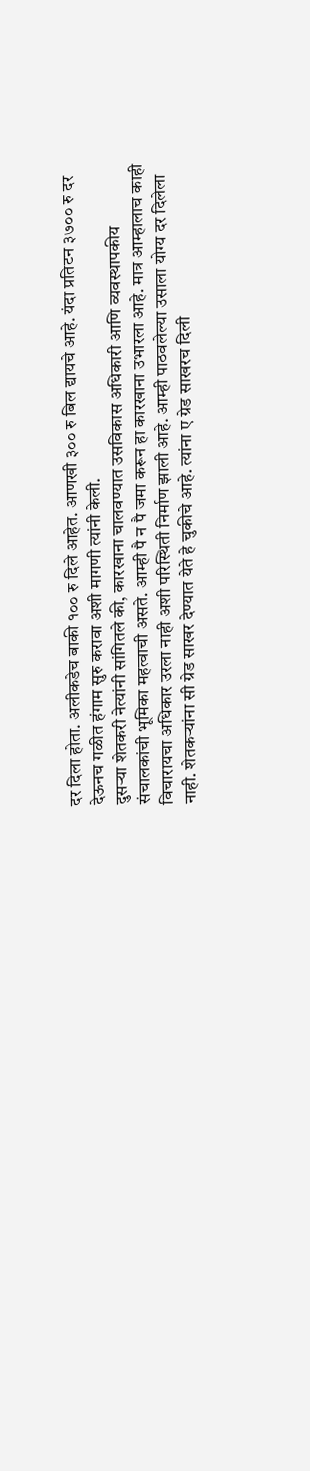दर दिला होता. अलीकडेच बाकी १०० रु दिले आहेत. आणखी ३०० रु बिल द्यायचे आहे. यंदा प्रतिटन ३७०० रु दर देऊनच गळीत हंगाम सुरु करावा अशी मागणी त्यांनी केली.
दुसऱ्या शेतकरी नेत्यांनी सांगितले की, कारखाना चालवण्यात उसविकास अधिकारी आणि व्यवस्थापकीय संचालकांची भूमिका महत्वाची असते. आम्ही पै न पै जमा करून हा कारखाना उभारला आहे. मात्र आम्हालाच काही विचारायचा अधिकार उरला नाही अशी परिस्थिती निर्माण झाली आहे. आम्ही पाठवलेल्या उसाला योग्य दर दिलेला नाही. शेतकऱ्यांना सी ग्रेड साखर देण्यात येते हे चुकीचे आहे. त्यांना ए ग्रेड साखरच दिली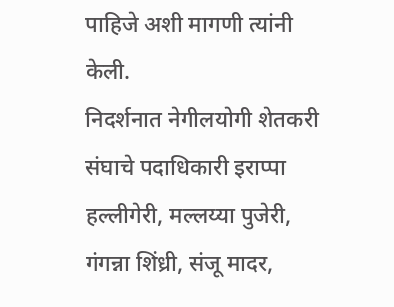पाहिजे अशी मागणी त्यांनी केली.
निदर्शनात नेगीलयोगी शेतकरी संघाचे पदाधिकारी इराप्पा हल्लीगेरी, मल्लय्या पुजेरी, गंगन्ना शिंध्री, संजू मादर,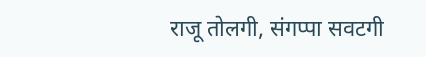राजू तोलगी, संगप्पा सवटगी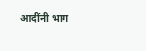आदींनी भाग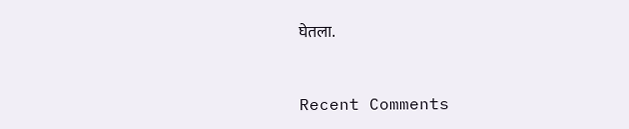घेतला.


Recent Comments